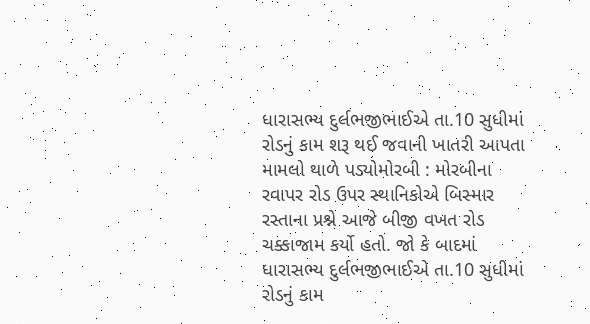ધારાસભ્ય દુર્લભજીભાઈએ તા.10 સુધીમાં રોડનું કામ શરૂ થઈ જવાની ખાતરી આપતા મામલો થાળે પડ્યોમોરબી : મોરબીના રવાપર રોડ ઉપર સ્થાનિકોએ બિસ્માર રસ્તાના પ્રશ્ને આજે બીજી વખત રોડ ચક્કાજામ કર્યો હતો. જો કે બાદમાં ધારાસભ્ય દુર્લભજીભાઈએ તા.10 સુધીમાં રોડનું કામ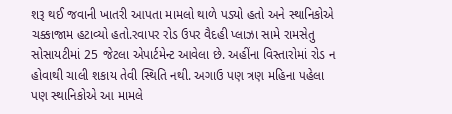શરૂ થઈ જવાની ખાતરી આપતા મામલો થાળે પડ્યો હતો અને સ્થાનિકોએ ચક્કાજામ હટાવ્યો હતો.રવાપર રોડ ઉપર વૈદહી પ્લાઝા સામે રામસેતુ સોસાયટીમાં 25 જેટલા એપાર્ટમેન્ટ આવેલા છે. અહીંના વિસ્તારોમાં રોડ ન હોવાથી ચાલી શકાય તેવી સ્થિતિ નથી. અગાઉ પણ ત્રણ મહિના પહેલા પણ સ્થાનિકોએ આ મામલે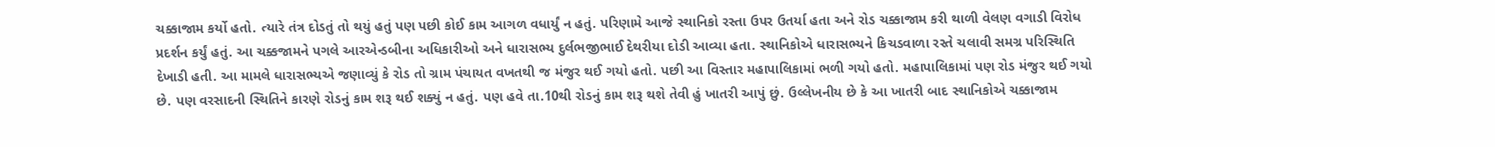ચક્કાજામ કર્યો હતો. ત્યારે તંત્ર દોડતું તો થયું હતું પણ પછી કોઈ કામ આગળ વધાર્યું ન હતું. પરિણામે આજે સ્થાનિકો રસ્તા ઉપર ઉતર્યા હતા અને રોડ ચક્કાજામ કરી થાળી વેલણ વગાડી વિરોધ પ્રદર્શન કર્યું હતું. આ ચક્કજામને પગલે આરએન્ડબીના અધિકારીઓ અને ધારાસભ્ય દુર્લભજીભાઈ દેથરીયા દોડી આવ્યા હતા. સ્થાનિકોએ ધારાસભ્યને કિચડવાળા રસ્તે ચલાવી સમગ્ર પરિસ્થિતિ દેખાડી હતી. આ મામલે ધારાસભ્યએ જણાવ્યું કે રોડ તો ગ્રામ પંચાયત વખતથી જ મંજુર થઈ ગયો હતો. પછી આ વિસ્તાર મહાપાલિકામાં ભળી ગયો હતો. મહાપાલિકામાં પણ રોડ મંજુર થઈ ગયો છે. પણ વરસાદની સ્થિતિને કારણે રોડનું કામ શરૂ થઈ શક્યું ન હતું. પણ હવે તા.10થી રોડનું કામ શરૂ થશે તેવી હું ખાતરી આપું છું. ઉલ્લેખનીય છે કે આ ખાતરી બાદ સ્થાનિકોએ ચક્કાજામ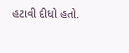હટાવી દીધો હતો.